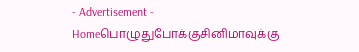- Advertisement -
Homeபொழுதுபோக்குசினிமாவுக்கு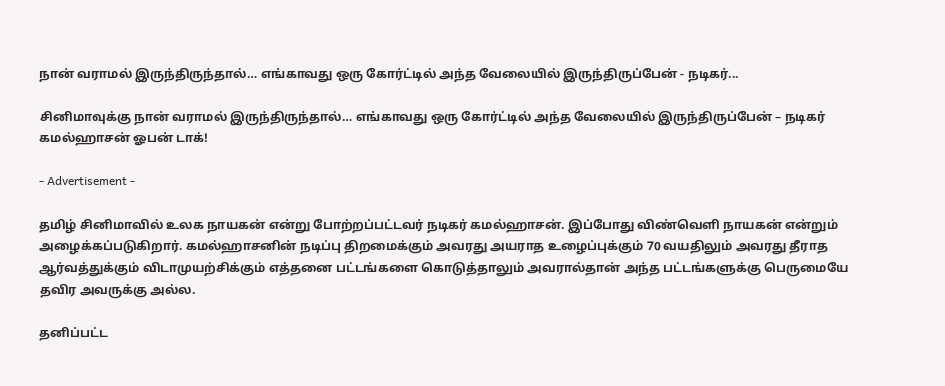நான் வராமல் இருந்திருந்தால்… எங்காவது ஒரு கோர்ட்டில் அந்த வேலையில் இருந்திருப்பேன் - நடிகர்...

சினிமாவுக்கு நான் வராமல் இருந்திருந்தால்… எங்காவது ஒரு கோர்ட்டில் அந்த வேலையில் இருந்திருப்பேன் – நடிகர் கமல்ஹாசன் ஓபன் டாக்!

- Advertisement -

தமிழ் சினிமாவில் உலக நாயகன் என்று போற்றப்பட்டவர் நடிகர் கமல்ஹாசன். இப்போது விண்வெளி நாயகன் என்றும் அழைக்கப்படுகிறார். கமல்ஹாசனின் நடிப்பு திறமைக்கும் அவரது அயராத உழைப்புக்கும் 70 வயதிலும் அவரது தீராத ஆர்வத்துக்கும் விடாமுயற்சிக்கும் எத்தனை பட்டங்களை கொடுத்தாலும் அவரால்தான் அந்த பட்டங்களுக்கு பெருமையே தவிர அவருக்கு அல்ல.

தனிப்பட்ட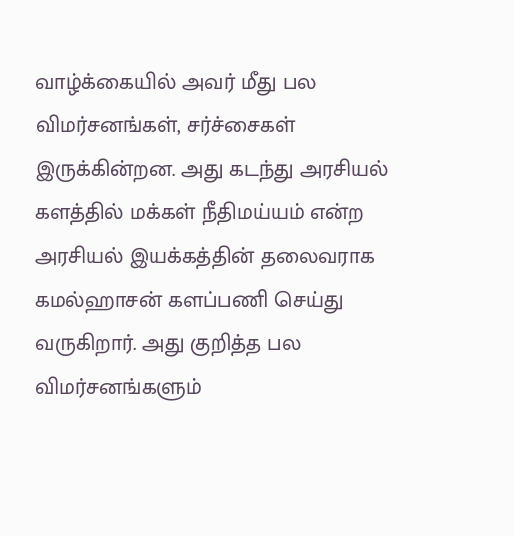வாழ்க்கையில் அவர் மீது பல விமர்சனங்கள், சர்ச்சைகள் இருக்கின்றன. அது கடந்து அரசியல் களத்தில் மக்கள் நீதிமய்யம் என்ற அரசியல் இயக்கத்தின் தலைவராக கமல்ஹாசன் களப்பணி செய்து வருகிறார். அது குறித்த பல விமர்சனங்களும்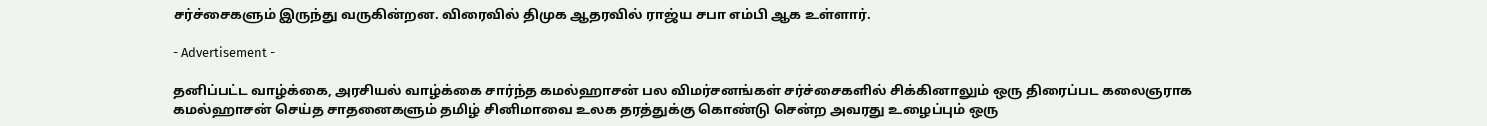சர்ச்சைகளும் இருந்து வருகின்றன. விரைவில் திமுக ஆதரவில் ராஜ்ய சபா எம்பி ஆக உள்ளார்.

- Advertisement -

தனிப்பட்ட வாழ்க்கை, அரசியல் வாழ்க்கை சார்ந்த கமல்ஹாசன் பல விமர்சனங்கள் சர்ச்சைகளில் சிக்கினாலும் ஒரு திரைப்பட கலைஞராக கமல்ஹாசன் செய்த சாதனைகளும் தமிழ் சினிமாவை உலக தரத்துக்கு கொண்டு சென்ற அவரது உழைப்பும் ஒரு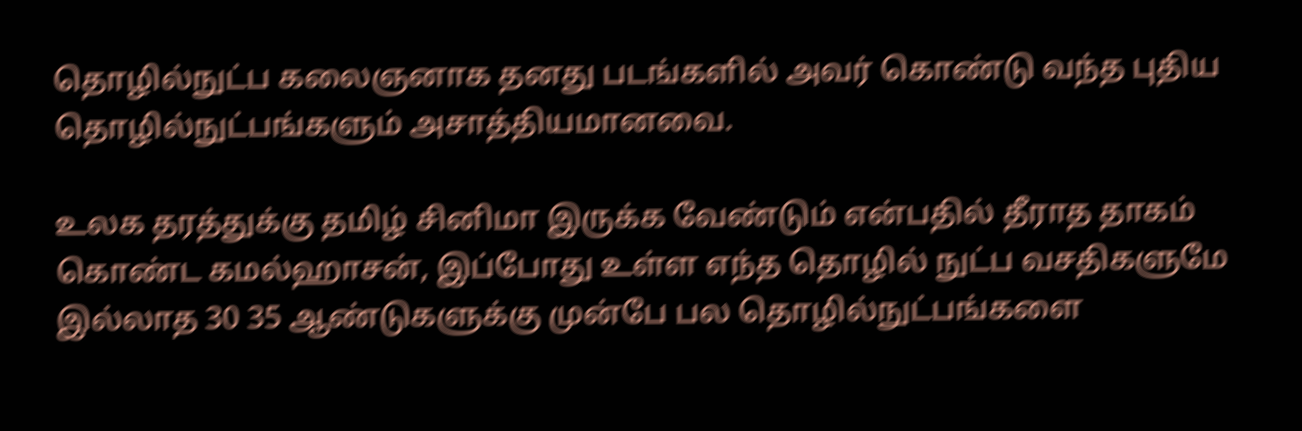தொழில்நுட்ப கலைஞனாக தனது படங்களில் அவர் கொண்டு வந்த புதிய தொழில்நுட்பங்களும் அசாத்தியமானவை.

உலக தரத்துக்கு தமிழ் சினிமா இருக்க வேண்டும் என்பதில் தீராத தாகம் கொண்ட கமல்ஹாசன், இப்போது உள்ள எந்த தொழில் நுட்ப வசதிகளுமே இல்லாத 30 35 ஆண்டுகளுக்கு முன்பே பல தொழில்நுட்பங்களை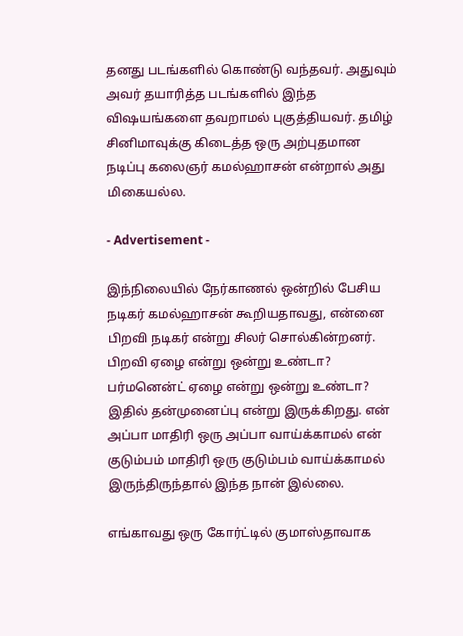தனது படங்களில் கொண்டு வந்தவர். அதுவும் அவர் தயாரித்த படங்களில் இந்த விஷயங்களை தவறாமல் புகுத்தியவர். தமிழ் சினிமாவுக்கு கிடைத்த ஒரு அற்புதமான நடிப்பு கலைஞர் கமல்ஹாசன் என்றால் அது மிகையல்ல.

- Advertisement -

இந்நிலையில் நேர்காணல் ஒன்றில் பேசிய நடிகர் கமல்ஹாசன் கூறியதாவது, என்னை பிறவி நடிகர் என்று சிலர் சொல்கின்றனர். பிறவி ஏழை என்று ஒன்று உண்டா? பர்மனென்ட் ஏழை என்று ஒன்று உண்டா? இதில் தன்முனைப்பு என்று இருக்கிறது. என் அப்பா மாதிரி ஒரு அப்பா வாய்க்காமல் என் குடும்பம் மாதிரி ஒரு குடும்பம் வாய்க்காமல் இருந்திருந்தால் இந்த நான் இல்லை.

எங்காவது ஒரு கோர்ட்டில் குமாஸ்தாவாக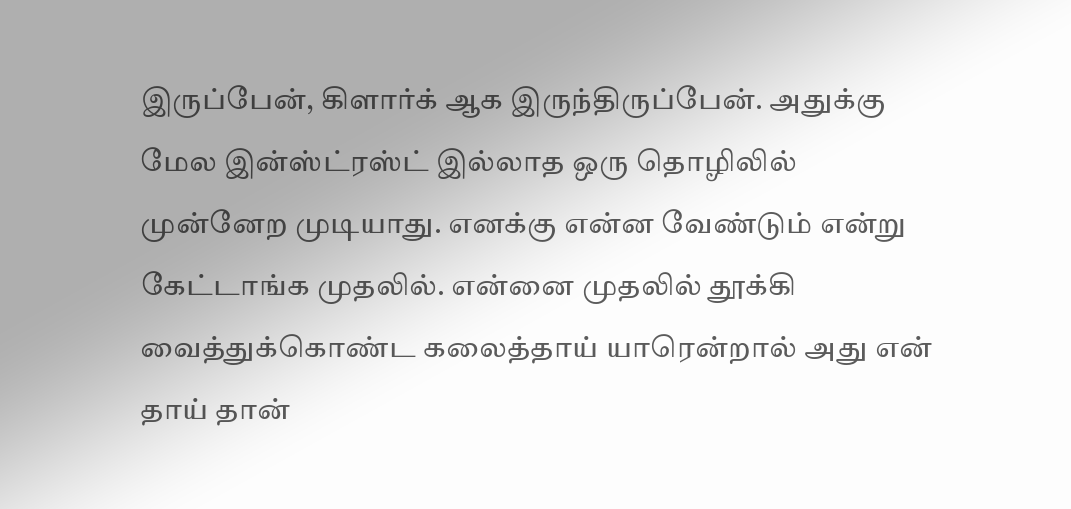இருப்பேன், கிளார்க் ஆக இருந்திருப்பேன். அதுக்கு மேல இன்ஸ்ட்ரஸ்ட் இல்லாத ஒரு தொழிலில் முன்னேற முடியாது. எனக்கு என்ன வேண்டும் என்று கேட்டாங்க முதலில். என்னை முதலில் தூக்கி வைத்துக்கொண்ட கலைத்தாய் யாரென்றால் அது என் தாய் தான்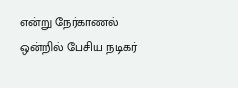என்று நேர்காணல் ஒன்றில் பேசிய நடிகர்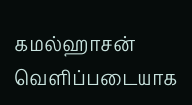கமல்ஹாசன் வெளிப்படையாக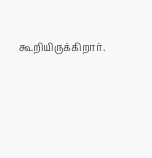கூறியிருக்கிறார்.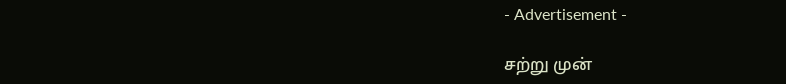- Advertisement -

சற்று முன்